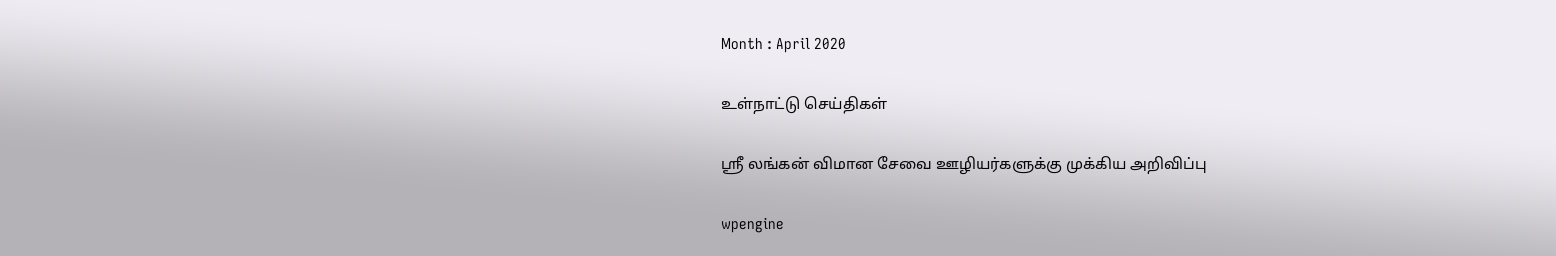Month : April 2020

உள்நாட்டு செய்திகள்

ஸ்ரீ லங்கன் விமான சேவை ஊழியர்களுக்கு முக்கிய அறிவிப்பு

wpengine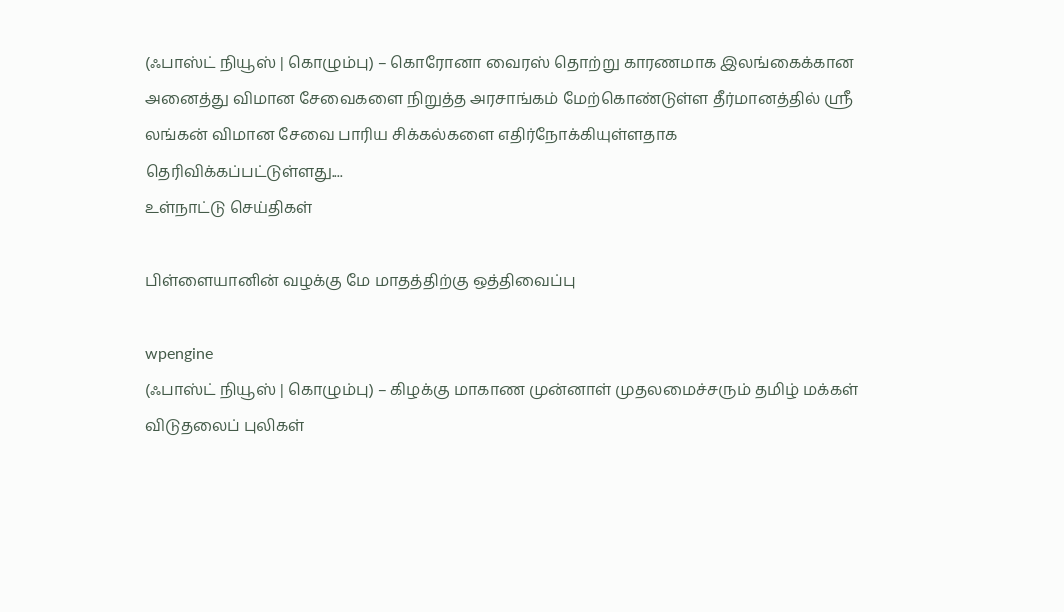(ஃபாஸ்ட் நியூஸ் | கொழும்பு) – கொரோனா வைரஸ் தொற்று காரணமாக இலங்கைக்கான அனைத்து விமான சேவைகளை நிறுத்த அரசாங்கம் மேற்கொண்டுள்ள தீர்மானத்தில் ஸ்ரீ லங்கன் விமான சேவை பாரிய சிக்கல்களை எதிர்நோக்கியுள்ளதாக தெரிவிக்கப்பட்டுள்ளது....
உள்நாட்டு செய்திகள்

பிள்ளையானின் வழக்கு மே மாதத்திற்கு ஒத்திவைப்பு

wpengine
(ஃபாஸ்ட் நியூஸ் | கொழும்பு) – கிழக்கு மாகாண முன்னாள் முதலமைச்சரும் தமிழ் மக்கள் விடுதலைப் புலிகள்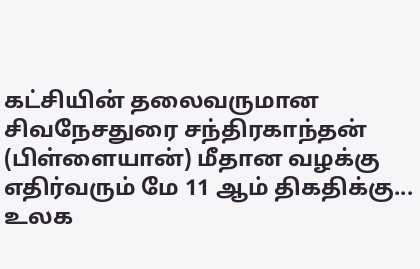கட்சியின் தலைவருமான சிவநேசதுரை சந்திரகாந்தன் (பிள்ளையான்) மீதான வழக்கு எதிர்வரும் மே 11 ஆம் திகதிக்கு...
உலக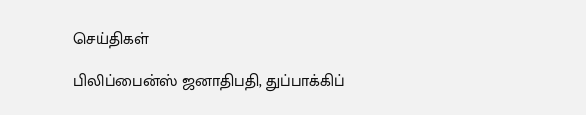செய்திகள்

பிலிப்பைன்ஸ் ஜனாதிபதி, துப்பாக்கிப்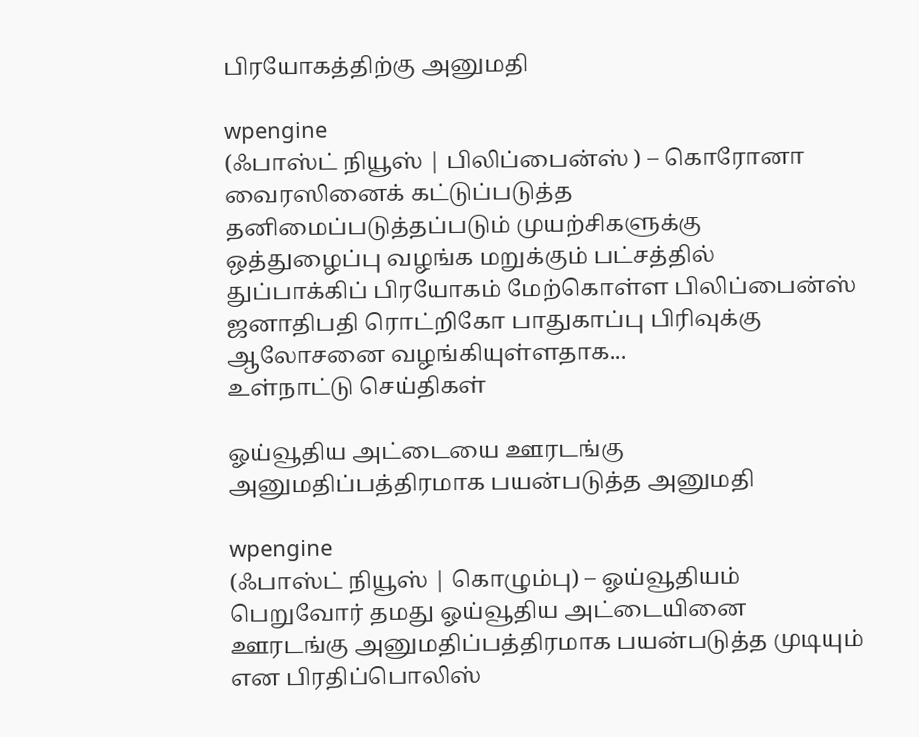பிரயோகத்திற்கு அனுமதி

wpengine
(ஃபாஸ்ட் நியூஸ் | பிலிப்பைன்ஸ் ) – கொரோனா வைரஸினைக் கட்டுப்படுத்த தனிமைப்படுத்தப்படும் முயற்சிகளுக்கு ஒத்துழைப்பு வழங்க மறுக்கும் பட்சத்தில் துப்பாக்கிப் பிரயோகம் மேற்கொள்ள பிலிப்பைன்ஸ் ஜனாதிபதி ரொட்றிகோ பாதுகாப்பு பிரிவுக்கு ஆலோசனை வழங்கியுள்ளதாக...
உள்நாட்டு செய்திகள்

ஓய்வூதிய அட்டையை ஊரடங்கு அனுமதிப்பத்திரமாக பயன்படுத்த அனுமதி

wpengine
(ஃபாஸ்ட் நியூஸ் | கொழும்பு) – ஓய்வூதியம் பெறுவோர் தமது ஓய்வூதிய அட்டையினை ஊரடங்கு அனுமதிப்பத்திரமாக பயன்படுத்த முடியும் என பிரதிப்பொலிஸ்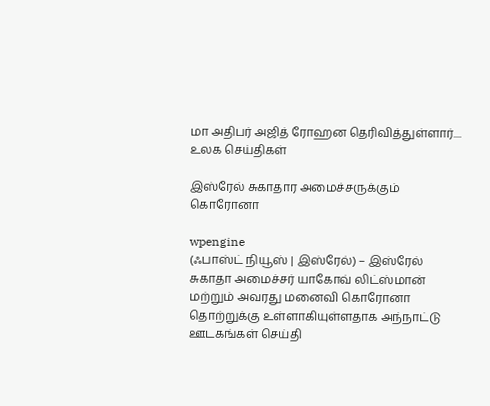மா அதிபர் அஜித் ரோஹன தெரிவித்துள்ளார்....
உலக செய்திகள்

இஸ்ரேல் சுகாதார அமைச்சருக்கும் கொரோனா

wpengine
(ஃபாஸ்ட் நியூஸ் | இஸ்ரேல்) – இஸ்ரேல் சுகாதா அமைச்சர் யாகோவ் லிட்ஸ்மான் மற்றும் அவரது மனைவி கொரோனா தொற்றுக்கு உள்ளாகியுள்ளதாக அந்நாட்டு ஊடகங்கள் செய்தி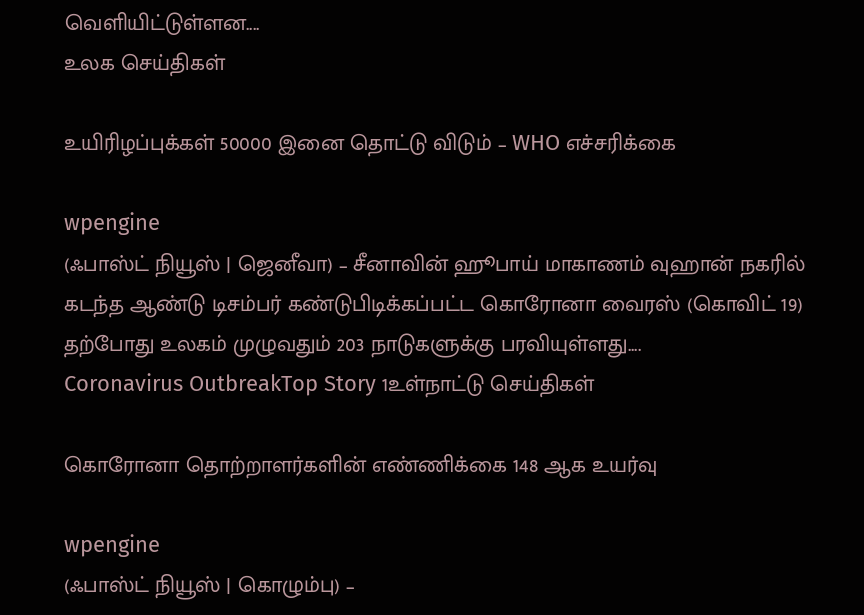வெளியிட்டுள்ளன....
உலக செய்திகள்

உயிரிழப்புக்கள் 50000 இனை தொட்டு விடும் – WHO எச்சரிக்கை

wpengine
(ஃபாஸ்ட் நியூஸ் | ஜெனீவா) – சீனாவின் ஹூபாய் மாகாணம் வுஹான் நகரில் கடந்த ஆண்டு டிசம்பர் கண்டுபிடிக்கப்பட்ட கொரோனா வைரஸ் (கொவிட் 19) தற்போது உலகம் முழுவதும் 203 நாடுகளுக்கு பரவியுள்ளது....
Coronavirus OutbreakTop Story 1உள்நாட்டு செய்திகள்

கொரோனா தொற்றாளர்களின் எண்ணிக்கை 148 ஆக உயர்வு

wpengine
(ஃபாஸ்ட் நியூஸ் | கொழும்பு) –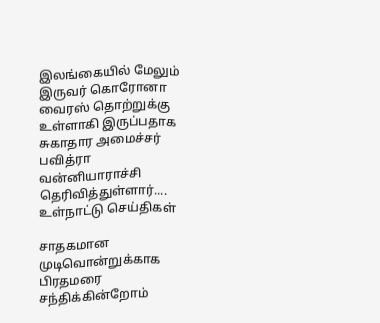இலங்கையில் மேலும் இருவர் கொரோனா வைரஸ் தொற்றுக்கு உள்ளாகி இருப்பதாக சுகாதார அமைச்சர் பவித்ரா வன்னியாராச்சி தெரிவித்துள்ளார்....
உள்நாட்டு செய்திகள்

சாதகமான முடிவொன்றுக்காக பிரதமரை சந்திக்கின்றோம்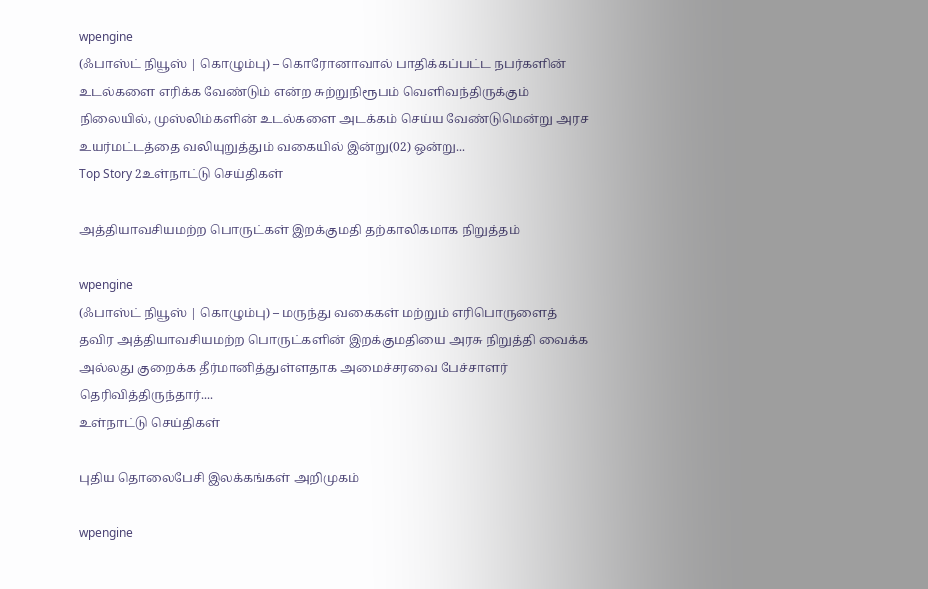wpengine
(ஃபாஸ்ட் நியூஸ் | கொழும்பு) – கொரோனாவால் பாதிக்கப்பட்ட நபர்களின் உடல்களை எரிக்க வேண்டும் என்ற சுற்றுநிரூபம் வெளிவந்திருக்கும் நிலையில், முஸ்லிம்களின் உடல்களை அடக்கம் செய்ய வேண்டுமென்று அரச உயர்மட்டத்தை வலியுறுத்தும் வகையில் இன்று(02) ஒன்று...
Top Story 2உள்நாட்டு செய்திகள்

அத்தியாவசியமற்ற பொருட்கள் இறக்குமதி தற்காலிகமாக நிறுத்தம்

wpengine
(ஃபாஸ்ட் நியூஸ் | கொழும்பு) – மருந்து வகைகள் மற்றும் எரிபொருளைத் தவிர அத்தியாவசியமற்ற பொருட்களின் இறக்குமதியை அரசு நிறுத்தி வைக்க அல்லது குறைக்க தீர்மானித்துள்ளதாக அமைச்சரவை பேச்சாளர் தெரிவித்திருந்தார்....
உள்நாட்டு செய்திகள்

புதிய தொலைபேசி இலக்கங்கள் அறிமுகம்

wpengine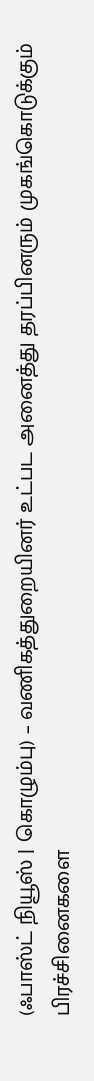(ஃபாஸ்ட் நியூஸ் | கொழும்பு) – வணிகத்துறையினர் உட்பட அனைத்து தரப்பினரும் முகங்கொடுக்கும் பிரச்சினைகளை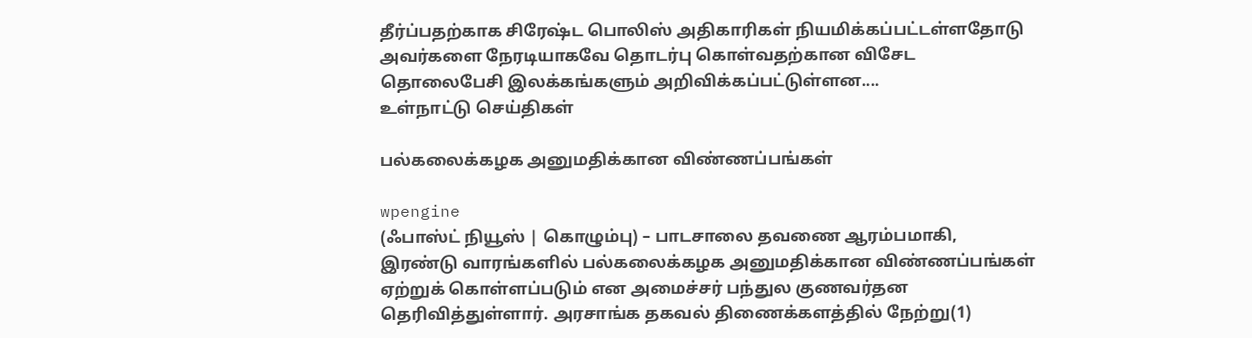தீர்ப்பதற்காக சிரேஷ்ட பொலிஸ் அதிகாரிகள் நியமிக்கப்பட்டள்ளதோடு அவர்களை நேரடியாகவே தொடர்பு கொள்வதற்கான விசேட தொலைபேசி இலக்கங்களும் அறிவிக்கப்பட்டுள்ளன....
உள்நாட்டு செய்திகள்

பல்கலைக்கழக அனுமதிக்கான விண்ணப்பங்கள்

wpengine
(ஃபாஸ்ட் நியூஸ் | கொழும்பு) – பாடசாலை தவணை ஆரம்பமாகி, இரண்டு வாரங்களில் பல்கலைக்கழக அனுமதிக்கான விண்ணப்பங்கள் ஏற்றுக் கொள்ளப்படும் என அமைச்சர் பந்துல குணவர்தன தெரிவித்துள்ளார். அரசாங்க தகவல் திணைக்களத்தில் நேற்று(1)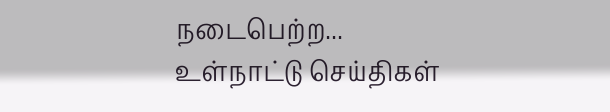நடைபெற்ற...
உள்நாட்டு செய்திகள்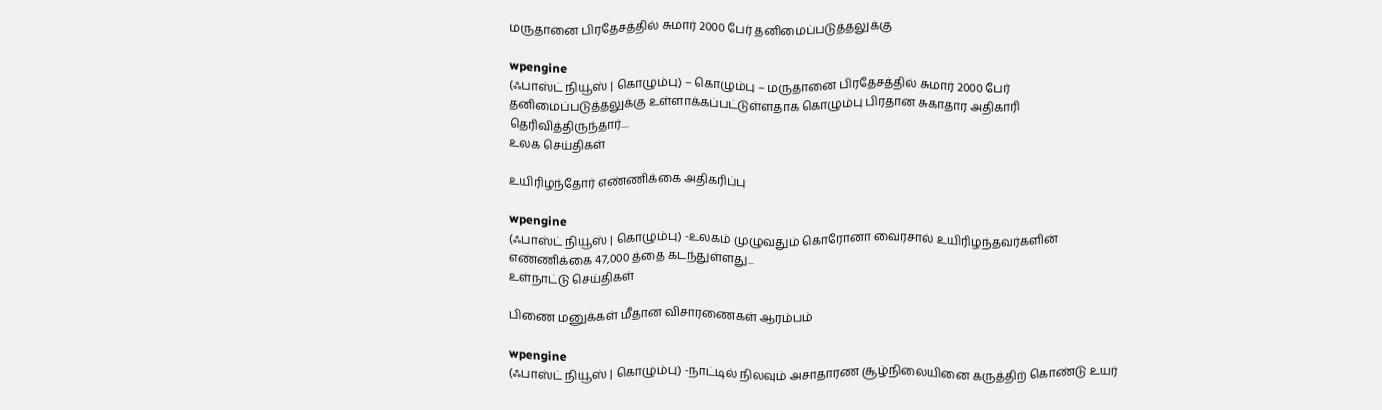மருதானை பிரதேசத்தில் சுமார் 2000 பேர் தனிமைப்படுத்தலுக்கு

wpengine
(ஃபாஸ்ட் நியூஸ் | கொழும்பு) – கொழும்பு – மருதானை பிரதேசத்தில் சுமார் 2000 பேர் தனிமைப்படுத்தலுக்கு உள்ளாக்கப்பட்டுள்ளதாக கொழும்பு பிரதான சுகாதார அதிகாரி தெரிவித்திருந்தார்....
உலக செய்திகள்

உயிரிழந்தோர் எண்ணிக்கை அதிகரிப்பு

wpengine
(ஃபாஸ்ட் நியூஸ் | கொழும்பு) -உலகம் முழுவதும் கொரோனா வைரசால் உயிரிழந்தவர்களின் எண்ணிக்கை 47,000 த்தை கடந்துள்ளது...
உள்நாட்டு செய்திகள்

பிணை மனுக்கள் மீதான விசாரணைகள் ஆரம்பம்

wpengine
(ஃபாஸ்ட் நியூஸ் | கொழும்பு) -நாட்டில் நிலவும் அசாதாரண சூழ்நிலையினை கருத்திற் கொண்டு உயர்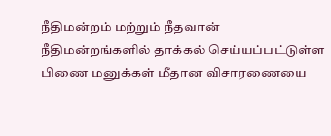நீதிமன்றம் மற்றும் நீதவான் நீதிமன்றங்களில் தாக்கல் செய்யப்பட்டுள்ள பிணை மனுக்கள் மீதான விசாரணையை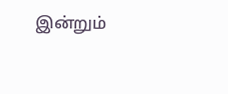இன்றும்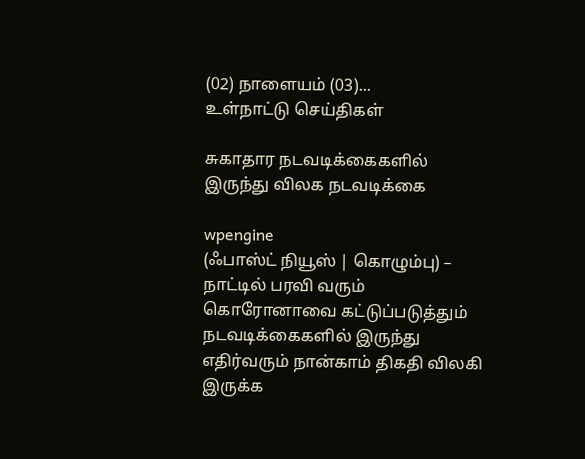(02) நாளையம் (03)...
உள்நாட்டு செய்திகள்

சுகாதார நடவடிக்கைகளில் இருந்து விலக நடவடிக்கை

wpengine
(ஃபாஸ்ட் நியூஸ் | கொழும்பு) – நாட்டில் பரவி வரும் கொரோனாவை கட்டுப்படுத்தும் நடவடிக்கைகளில் இருந்து எதிர்வரும் நான்காம் திகதி விலகி இருக்க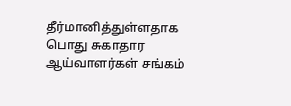தீர்மானித்துள்ளதாக பொது சுகாதார ஆய்வாளர்கள் சங்கம்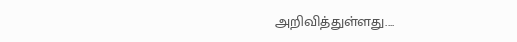அறிவித்துள்ளது....